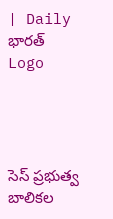| Daily భారత్
Logo




సెస్ ప్రభుత్వ బాలికల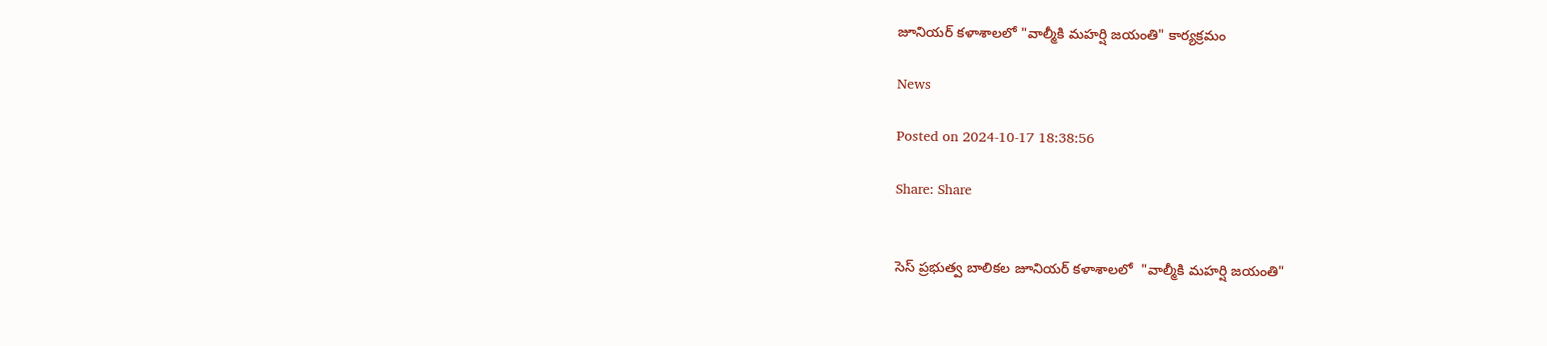జూనియర్ కళాశాలలో "వాల్మీకి మహర్షి జయంతి" కార్యక్రమం

News

Posted on 2024-10-17 18:38:56

Share: Share


సెస్ ప్రభుత్వ బాలికల జూనియర్ కళాశాలలో  "వాల్మీకి మహర్షి జయంతి"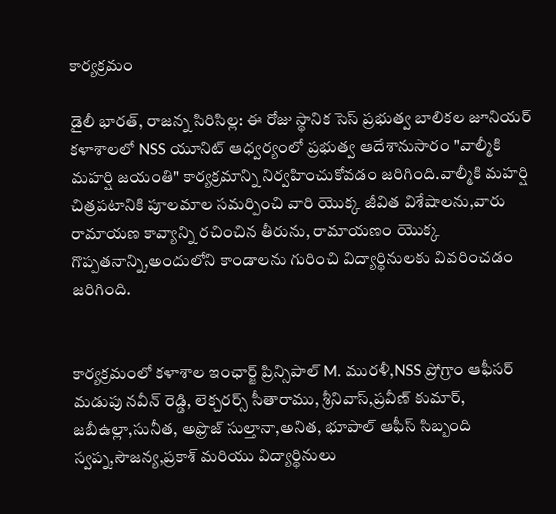కార్యక్రమం

డైలీ భారత్, రాజన్న సిరిసిల్ల: ఈ రోజు స్థానిక సెస్ ప్రభుత్వ బాలికల జూనియర్ కళాశాలలో NSS యూనిట్ ఆధ్వర్యంలో ప్రభుత్వ ఆదేశానుసారం "వాల్మీకి మహర్షి జయంతి" కార్యక్రమాన్ని నిర్వహించుకోవడం జరిగింది.వాల్మీకి మహర్షి చిత్రపటానికి పూలమాల సమర్పించి వారి యొక్క జీవిత విశేషాలను,వారు రామాయణ కావ్యాన్ని రచించిన తీరును, రామాయణం యొక్క గొప్పతనాన్ని,అందులోని కాండాలను గురించి విద్యార్థినులకు వివరించడం జరిగింది.


కార్యక్రమంలో కళాశాల ఇంఛార్జ్ ప్రిన్సిపాల్ M. మురళీ,NSS ప్రోగ్రాం ఆఫీసర్ మడుపు నవీన్ రెడ్డి, లెక్చరర్స్ సీతారాము, శ్రీనివాస్,ప్రవీణ్ కుమార్,   జబీఉల్లా,సునీత, అఫ్రొజ్ సుల్తానా,అనిత, భూపాల్ ఆఫీస్ సిబ్బంది స్వప్న,సౌజన్య,ప్రకాశ్ మరియు విద్యార్థినులు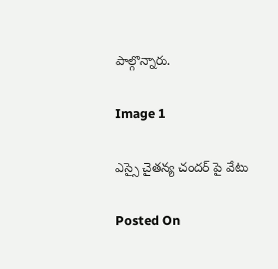పాల్గొన్నారు.

Image 1

ఎస్సై చైతన్య చందర్ పై వేటు

Posted On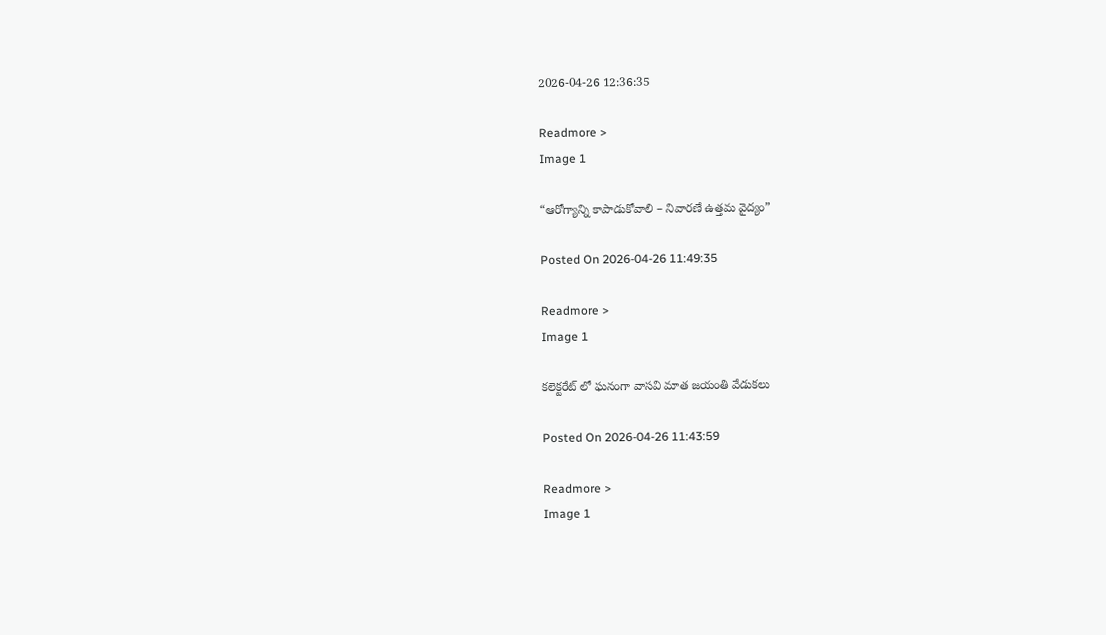2026-04-26 12:36:35

Readmore >
Image 1

“ఆరోగ్యాన్ని కాపాడుకోవాలి – నివారణే ఉత్తమ వైద్యం”

Posted On 2026-04-26 11:49:35

Readmore >
Image 1

కలెక్టరేట్ లో ఘనంగా వాసవి మాత జయంతి వేడుకలు

Posted On 2026-04-26 11:43:59

Readmore >
Image 1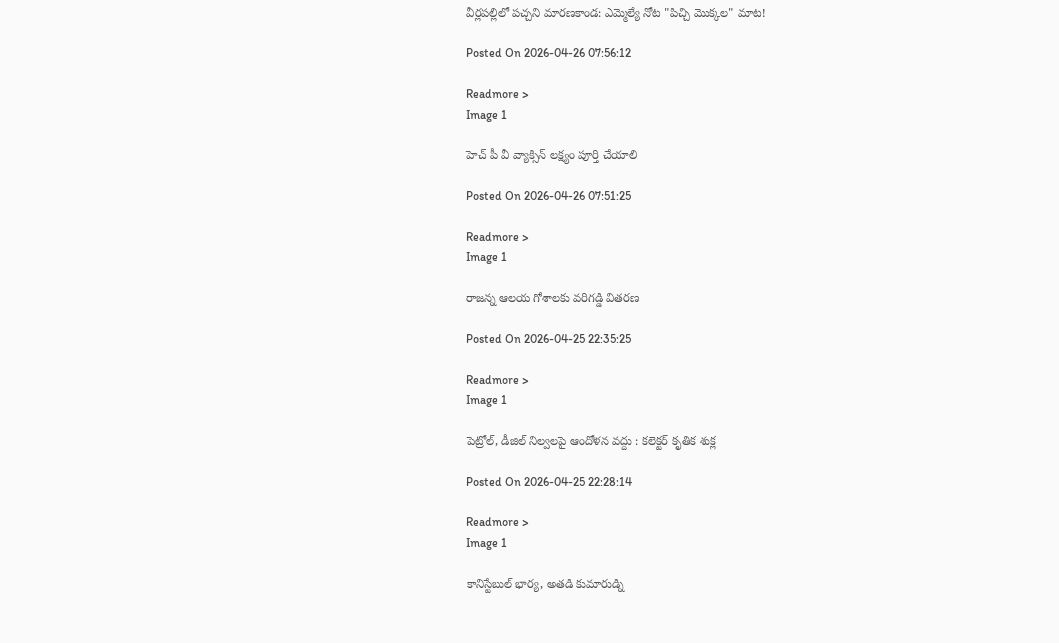వీర్లపల్లిలో పచ్చని మారణకాండ: ఎమ్మెల్యే నోట "పిచ్చి మొక్కల" మాట!

Posted On 2026-04-26 07:56:12

Readmore >
Image 1

హెచ్ పీ వీ వ్యాక్సిన్ లక్ష్యం పూర్తి చేయాలి

Posted On 2026-04-26 07:51:25

Readmore >
Image 1

రాజన్న ఆలయ గోశాలకు వరిగడ్డి వితరణ

Posted On 2026-04-25 22:35:25

Readmore >
Image 1

పెట్రోల్, డీజిల్ నిల్వలపై ఆందోళన వద్దు : కలెక్టర్ కృతిక శుక్ల

Posted On 2026-04-25 22:28:14

Readmore >
Image 1

కానిస్టేబుల్‌ భార్య, అతడి కుమారుడ్ని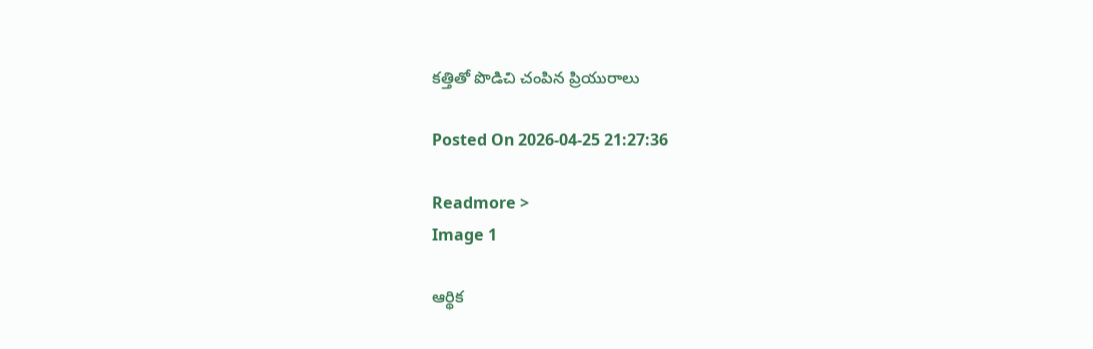కత్తితో పొడిచి చంపిన ప్రియురాలు

Posted On 2026-04-25 21:27:36

Readmore >
Image 1

ఆర్థిక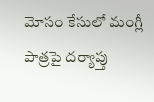మోసం కేసులో మంగ్లీ పాత్రపై దర్యాప్తు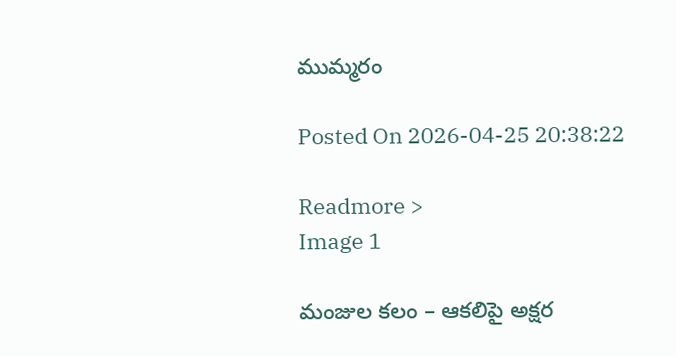ముమ్మరం

Posted On 2026-04-25 20:38:22

Readmore >
Image 1

మంజుల కలం – ఆకలిపై అక్షర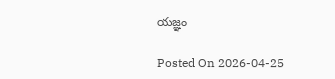యజ్ఞం

Posted On 2026-04-25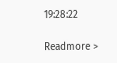19:28:22

Readmore >